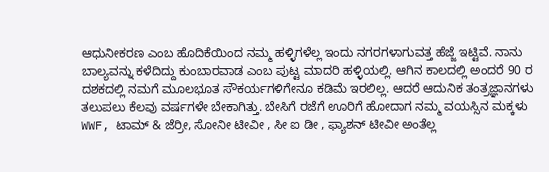ಆಧುನೀಕರಣ ಎಂಬ ಹೊದಿಕೆಯಿಂದ ನಮ್ಮ ಹಳ್ಳಿಗಳೆಲ್ಲ ಇಂದು ನಗರಗಳಾಗುವತ್ತ ಹೆಜ್ಜೆ ಇಟ್ಟಿವೆ. ನಾನು ಬಾಲ್ಯವನ್ನು ಕಳೆದಿದ್ದು ಕುಂಬಾರವಾಡ ಎಂಬ ಪುಟ್ಟ ಮಾದರಿ ಹಳ್ಳಿಯಲ್ಲಿ. ಆಗಿನ ಕಾಲದಲ್ಲಿ ಅಂದರೆ 90 ರ ದಶಕದಲ್ಲಿ ನಮಗೆ ಮೂಲಭೂತ ಸೌಕರ್ಯಗಳಿಗೇನೂ ಕಡಿಮೆ ಇರಲಿಲ್ಲ. ಆದರೆ ಆದುನಿಕ ತಂತ್ರಜ್ಞಾನಗಳು ತಲುಪಲು ಕೆಲವು ವರ್ಷಗಳೇ ಬೇಕಾಗಿತ್ತು. ಬೇಸಿಗೆ ರಜೆಗೆ ಊರಿಗೆ ಹೋದಾಗ ನಮ್ಮ ವಯಸ್ಸಿನ ಮಕ್ಕಳು WWF, ಟಾಮ್ & ಜೆರ್ರೀ, ಸೋನೀ ಟೀವೀ , ಸೀ ಐ ಡೀ , ಫ್ಯಾಶನ್ ಟೀವೀ ಅಂತೆಲ್ಲ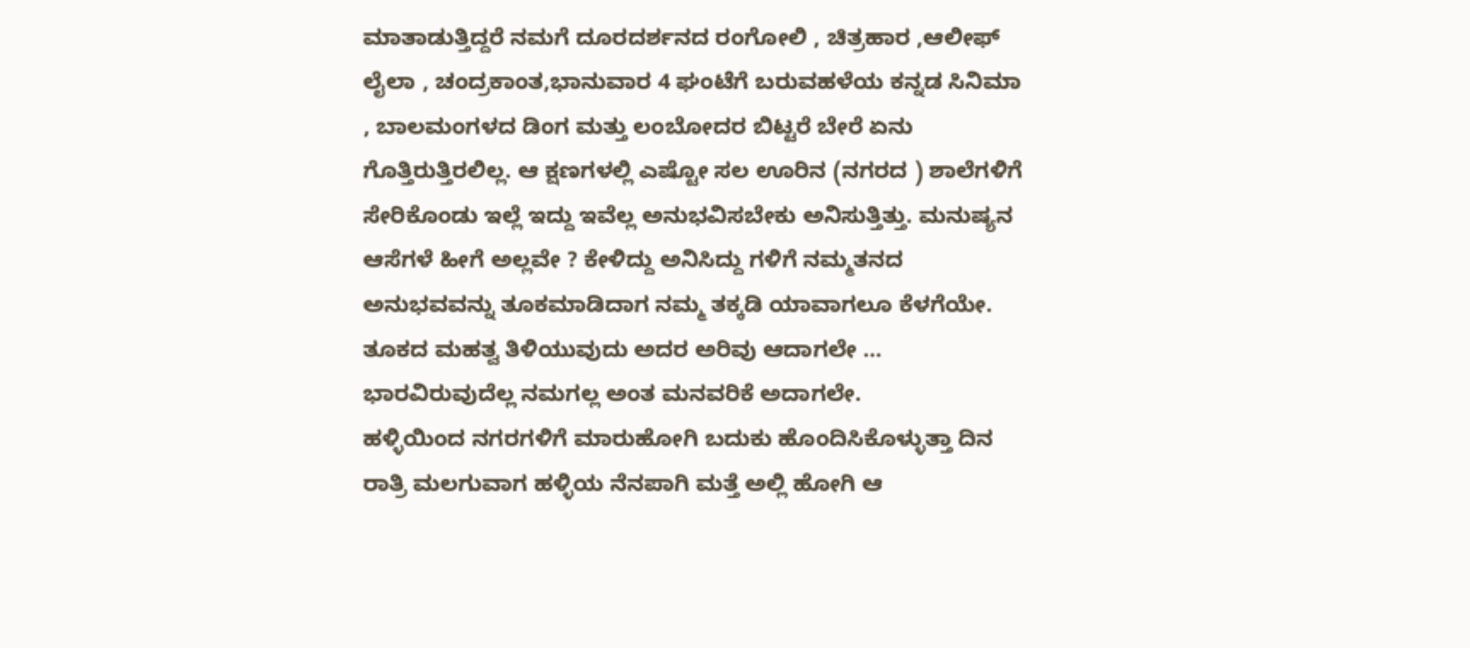ಮಾತಾಡುತ್ತಿದ್ದರೆ ನಮಗೆ ದೂರದರ್ಶನದ ರಂಗೋಲಿ , ಚಿತ್ರಹಾರ ,ಆಲೀಫ್ ಲೈಲಾ , ಚಂದ್ರಕಾಂತ,ಭಾನುವಾರ 4 ಘಂಟೆಗೆ ಬರುವಹಳೆಯ ಕನ್ನಡ ಸಿನಿಮಾ , ಬಾಲಮಂಗಳದ ಡಿಂಗ ಮತ್ತು ಲಂಬೋದರ ಬಿಟ್ಟರೆ ಬೇರೆ ಏನು ಗೊತ್ತಿರುತ್ತಿರಲಿಲ್ಲ. ಆ ಕ್ಷಣಗಳಲ್ಲಿ ಎಷ್ಟೋ ಸಲ ಊರಿನ (ನಗರದ ) ಶಾಲೆಗಳಿಗೆ ಸೇರಿಕೊಂಡು ಇಲ್ಲೆ ಇದ್ದು ಇವೆಲ್ಲ ಅನುಭವಿಸಬೇಕು ಅನಿಸುತ್ತಿತ್ತು. ಮನುಷ್ಯನ ಆಸೆಗಳೆ ಹೀಗೆ ಅಲ್ಲವೇ ? ಕೇಳಿದ್ದು ಅನಿಸಿದ್ದು ಗಳಿಗೆ ನಮ್ಮತನದ ಅನುಭವವನ್ನು ತೂಕಮಾಡಿದಾಗ ನಮ್ಮ ತಕ್ಕಡಿ ಯಾವಾಗಲೂ ಕೆಳಗೆಯೇ. ತೂಕದ ಮಹತ್ವ ತಿಳಿಯುವುದು ಅದರ ಅರಿವು ಆದಾಗಲೇ … ಭಾರವಿರುವುದೆಲ್ಲ ನಮಗಲ್ಲ ಅಂತ ಮನವರಿಕೆ ಅದಾಗಲೇ.
ಹಳ್ಳಿಯಿಂದ ನಗರಗಳಿಗೆ ಮಾರುಹೋಗಿ ಬದುಕು ಹೊಂದಿಸಿಕೊಳ್ಳುತ್ತಾ ದಿನ ರಾತ್ರಿ ಮಲಗುವಾಗ ಹಳ್ಳಿಯ ನೆನಪಾಗಿ ಮತ್ತೆ ಅಲ್ಲಿ ಹೋಗಿ ಆ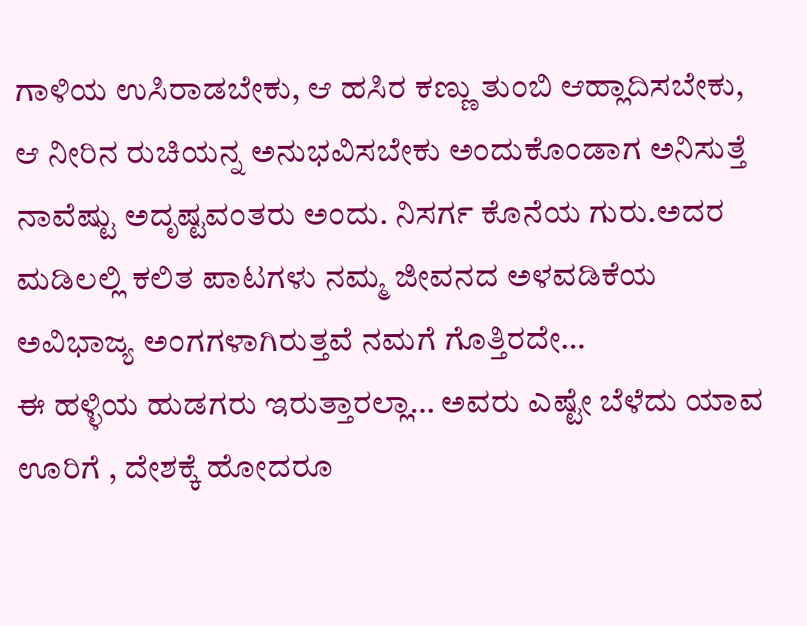ಗಾಳಿಯ ಉಸಿರಾಡಬೇಕು, ಆ ಹಸಿರ ಕಣ್ಣು ತುಂಬಿ ಆಹ್ಲಾದಿಸಬೇಕು, ಆ ನೀರಿನ ರುಚಿಯನ್ನ ಅನುಭವಿಸಬೇಕು ಅಂದುಕೊಂಡಾಗ ಅನಿಸುತ್ತೆ ನಾವೆಷ್ಟು ಅದೃಷ್ಟವಂತರು ಅಂದು. ನಿಸರ್ಗ ಕೊನೆಯ ಗುರು.ಅದರ ಮಡಿಲಲ್ಲಿ ಕಲಿತ ಪಾಟಗಳು ನಮ್ಮ ಜೀವನದ ಅಳವಡಿಕೆಯ ಅವಿಭಾಜ್ಯ ಅಂಗಗಳಾಗಿರುತ್ತವೆ ನಮಗೆ ಗೊತ್ತಿರದೇ…
ಈ ಹಳ್ಳಿಯ ಹುಡಗರು ಇರುತ್ತಾರಲ್ಲಾ… ಅವರು ಎಷ್ಟೇ ಬೆಳೆದು ಯಾವ ಊರಿಗೆ , ದೇಶಕ್ಕೆ ಹೋದರೂ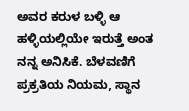ಅವರ ಕರುಳ ಬಳ್ಳಿ ಆ ಹಳ್ಳಿಯಲ್ಲಿಯೇ ಇರುತ್ತೆ ಅಂತ ನನ್ನ ಅನಿಸಿಕೆ. ಬೆಳವಣಿಗೆ ಪ್ರಕ್ರತಿಯ ನಿಯಮ, ಸ್ಥಾನ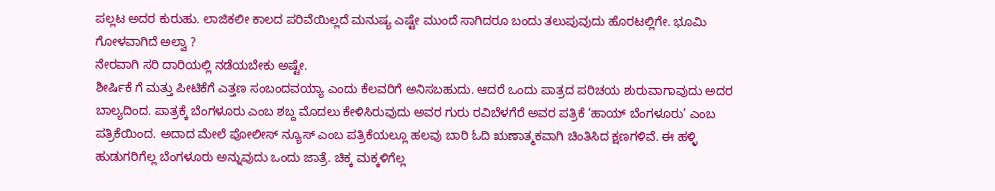ಪಲ್ಲಟ ಅದರ ಕುರುಹು. ಲಾಜಿಕಲೀ ಕಾಲದ ಪರಿವೆಯಿಲ್ಲದೆ ಮನುಷ್ಯ ಎಷ್ಟೇ ಮುಂದೆ ಸಾಗಿದರೂ ಬಂದು ತಲುಪುವುದು ಹೊರಟಲ್ಲಿಗೇ. ಭೂಮಿ ಗೋಳವಾಗಿದೆ ಅಲ್ವಾ ?
ನೇರವಾಗಿ ಸರಿ ದಾರಿಯಲ್ಲಿ ನಡೆಯಬೇಕು ಅಷ್ಟೇ.
ಶೀರ್ಷಿಕೆ ಗೆ ಮತ್ತು ಪೀಟಿಕೆಗೆ ಎತ್ತಣ ಸಂಬಂದವಯ್ಯಾ ಎಂದು ಕೆಲವರಿಗೆ ಅನಿಸಬಹುದು. ಆದರೆ ಒಂದು ಪಾತ್ರದ ಪರಿಚಯ ಶುರುವಾಗಾವುದು ಅದರ ಬಾಲ್ಯದಿಂದ. ಪಾತ್ರಕ್ಕೆ ಬೆಂಗಳೂರು ಎಂಬ ಶಬ್ದ ಮೊದಲು ಕೇಳಿಸಿರುವುದು ಅವರ ಗುರು ರವಿಬೆಳಗೆರೆ ಅವರ ಪತ್ರಿಕೆ ‘ಹಾಯ್ ಬೆಂಗಳೂರು’ ಎಂಬ ಪತ್ರಿಕೆಯಿಂದ. ಅದಾದ ಮೇಲೆ ಪೋಲೀಸ್ ನ್ಯೂಸ್ ಎಂಬ ಪತ್ರಿಕೆಯಲ್ಲೂ ಹಲವು ಬಾರಿ ಓದಿ ಋಣಾತ್ಮಕವಾಗಿ ಚಿಂತಿಸಿದ ಕ್ಷಣಗಳಿವೆ. ಈ ಹಳ್ಳಿ ಹುಡುಗರಿಗೆಲ್ಲ ಬೆಂಗಳೂರು ಅನ್ನುವುದು ಒಂದು ಜಾತ್ರೆ. ಚಿಕ್ಕ ಮಕ್ಕಳಿಗೆಲ್ಲ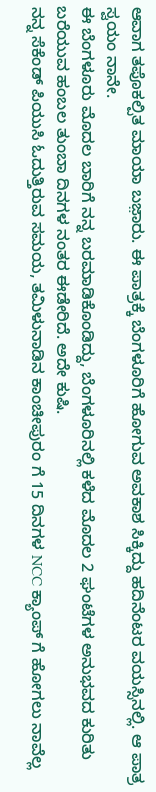ಆವಾಗ ತಪೊಕಲ್ಪಿತ ಮಾಯಾ ಬಜ಼ಾರು. ಈ ಪಾತ್ರಕ್ಕೆ ಬೆಂಗಳೂರಿಗೆ ಹೋಗುವ ಅವಕಾಶ ಸಿಕ್ಕಿದ್ದು ಹದಿನೆಂಟರ ವಯಸ್ಸಿನಲ್ಲಿ. ಆ ಪಾತ್ರ ಸ್ವಯಂ ನಾನೇ.
ಈ ಬೆಂಗಳೂರು ಮೊದಲ ಬಾರಿಗೆ ನನ್ನ ಬರಮಾಡಿಕೊಂಡಿದ್ದು, ಬೆಂಗಳೂರಿನಲ್ಲಿ ಕಳೆದ ಮೊದಲ 2 ಘಂಟೆಗಳ ಅನುಭವದ ಕುರಿತು ಬರೆಯುವ ಹಂಬಲ ತುಂಬಾ ದಿನಗಳ ನಂತರ ಈಡೇರಿದೆ. ಅದೇ ಕುಷಿ.
ನನ್ನ ಸೆಕೆಂಡ್ ಪಿಯುಸಿ ಓದುತ್ತಿರುವ ಸಮಯ, ತಮಿಳುನಾಡಿನ ಕಾಂಚೀಪುರಂ ಗೆ 15 ದಿನಗಳ NCC ಕ್ಯಾಂಪ್ ಗೆ ಹೋಗಲು ನಾವೆಲ್ಲ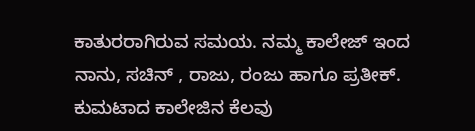ಕಾತುರರಾಗಿರುವ ಸಮಯ. ನಮ್ಮ ಕಾಲೇಜ್ ಇಂದ ನಾನು, ಸಚಿನ್ , ರಾಜು, ರಂಜು ಹಾಗೂ ಪ್ರತೀಕ್. ಕುಮಟಾದ ಕಾಲೇಜಿನ ಕೆಲವು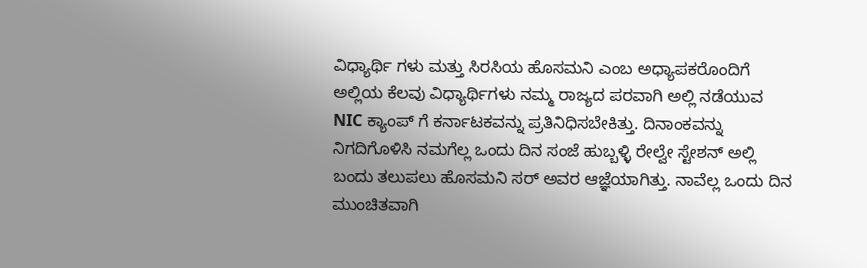ವಿಧ್ಯಾರ್ಥಿ ಗಳು ಮತ್ತು ಸಿರಸಿಯ ಹೊಸಮನಿ ಎಂಬ ಅಧ್ಯಾಪಕರೊಂದಿಗೆ ಅಲ್ಲಿಯ ಕೆಲವು ವಿಧ್ಯಾರ್ಥಿಗಳು ನಮ್ಮ ರಾಜ್ಯದ ಪರವಾಗಿ ಅಲ್ಲಿ ನಡೆಯುವ NIC ಕ್ಯಾಂಪ್ ಗೆ ಕರ್ನಾಟಕವನ್ನು ಪ್ರತಿನಿಧಿಸಬೇಕಿತ್ತು. ದಿನಾಂಕವನ್ನು ನಿಗದಿಗೊಳಿಸಿ ನಮಗೆಲ್ಲ ಒಂದು ದಿನ ಸಂಜೆ ಹುಬ್ಬಳ್ಳಿ ರೇಲ್ವೇ ಸ್ಟೇಶನ್ ಅಲ್ಲಿ ಬಂದು ತಲುಪಲು ಹೊಸಮನಿ ಸರ್ ಅವರ ಆಜ್ಞೆಯಾಗಿತ್ತು. ನಾವೆಲ್ಲ ಒಂದು ದಿನ ಮುಂಚಿತವಾಗಿ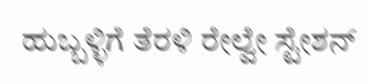ಹುಬ್ಬಳ್ಳಿಗೆ ತೆರಳಿ ರೇಲ್ವೇ ಸ್ಟೇಶನ್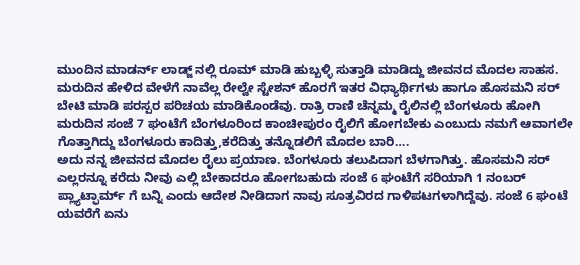ಮುಂದಿನ ಮಾಡರ್ನ್ ಲಾಡ್ಜ್ ನಲ್ಲಿ ರೂಮ್ ಮಾಡಿ ಹುಬ್ಬಳ್ಳಿ ಸುತ್ತಾಡಿ ಮಾಡಿದ್ದು ಜೀವನದ ಮೊದಲ ಸಾಹಸ. ಮರುದಿನ ಹೇಳಿದ ವೇಳೆಗೆ ನಾವೆಲ್ಲ ರೇಲ್ವೇ ಸ್ಟೇಶನ್ ಹೊರಗೆ ಇತರ ವಿಧ್ಯಾರ್ಥಿಗಳು ಹಾಗೂ ಹೊಸಮನಿ ಸರ್ ಬೇಟಿ ಮಾಡಿ ಪರಸ್ಪರ ಪರಿಚಯ ಮಾಡಿಕೊಂಡೆವು. ರಾತ್ರಿ ರಾಣಿ ಚೆನ್ನಮ್ಮ ರೈಲಿನಲ್ಲಿ ಬೆಂಗಳೂರು ಹೋಗಿ ಮರುದಿನ ಸಂಜೆ 7 ಘಂಟೆಗೆ ಬೆಂಗಳೂರಿಂದ ಕಾಂಚೀಪುರಂ ರೈಲಿಗೆ ಹೋಗಬೇಕು ಎಂಬುದು ನಮಗೆ ಆವಾಗಲೇ ಗೊತ್ತಾಗಿದ್ದು ಬೆಂಗಳೂರು ಕಾದಿತ್ತು,ಕರೆದಿತ್ತು ತನ್ನೊಡಲಿಗೆ ಮೊದಲ ಬಾರಿ….
ಅದು ನನ್ನ ಜೀವನದ ಮೊದಲ ರೈಲು ಪ್ರಯಾಣ. ಬೆಂಗಳೂರು ತಲುಪಿದಾಗ ಬೆಳಗಾಗಿತ್ತು. ಹೊಸಮನಿ ಸರ್ ಎಲ್ಲರನ್ನೂ ಕರೆದು ನೀವು ಎಲ್ಲಿ ಬೇಕಾದರೂ ಹೋಗಬಹುದು ಸಂಜೆ 6 ಘಂಟೆಗೆ ಸರಿಯಾಗಿ 1 ನಂಬರ್ ಪ್ಲ್ಯಾಟ್ಫಾರ್ಮ್ ಗೆ ಬನ್ನಿ ಎಂದು ಆದೇಶ ನೀಡಿದಾಗ ನಾವು ಸೂತ್ರವಿರದ ಗಾಳಿಪಟಗಳಾಗಿದ್ದೆವು. ಸಂಜೆ 6 ಘಂಟೆ ಯವರೆಗೆ ಏನು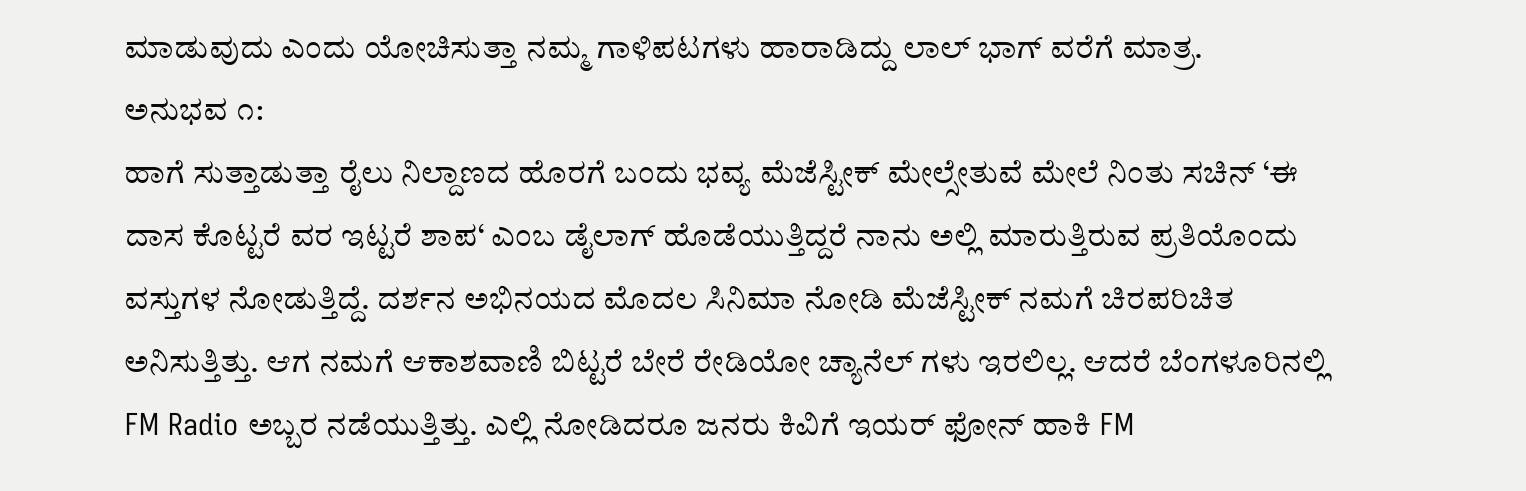ಮಾಡುವುದು ಎಂದು ಯೋಚಿಸುತ್ತಾ ನಮ್ಮ ಗಾಳಿಪಟಗಳು ಹಾರಾಡಿದ್ದು ಲಾಲ್ ಭಾಗ್ ವರೆಗೆ ಮಾತ್ರ.
ಅನುಭವ ೧:
ಹಾಗೆ ಸುತ್ತಾಡುತ್ತಾ ರೈಲು ನಿಲ್ದಾಣದ ಹೊರಗೆ ಬಂದು ಭವ್ಯ ಮೆಜೆಸ್ಟೀಕ್ ಮೇಲ್ಸೇತುವೆ ಮೇಲೆ ನಿಂತು ಸಚಿನ್ ‘ಈ ದಾಸ ಕೊಟ್ಟರೆ ವರ ಇಟ್ಟರೆ ಶಾಪ‘ ಎಂಬ ಡೈಲಾಗ್ ಹೊಡೆಯುತ್ತಿದ್ದರೆ ನಾನು ಅಲ್ಲಿ ಮಾರುತ್ತಿರುವ ಪ್ರತಿಯೊಂದು ವಸ್ತುಗಳ ನೋಡುತ್ತಿದ್ದೆ. ದರ್ಶನ ಅಭಿನಯದ ಮೊದಲ ಸಿನಿಮಾ ನೋಡಿ ಮೆಜೆಸ್ಟೀಕ್ ನಮಗೆ ಚಿರಪರಿಚಿತ ಅನಿಸುತ್ತಿತ್ತು. ಆಗ ನಮಗೆ ಆಕಾಶವಾಣಿ ಬಿಟ್ಟರೆ ಬೇರೆ ರೇಡಿಯೋ ಚ್ಯಾನೆಲ್ ಗಳು ಇರಲಿಲ್ಲ. ಆದರೆ ಬೆಂಗಳೂರಿನಲ್ಲಿ FM Radio ಅಬ್ಬರ ನಡೆಯುತ್ತಿತ್ತು. ಎಲ್ಲಿ ನೋಡಿದರೂ ಜನರು ಕಿವಿಗೆ ಇಯರ್ ಫೋನ್ ಹಾಕಿ FM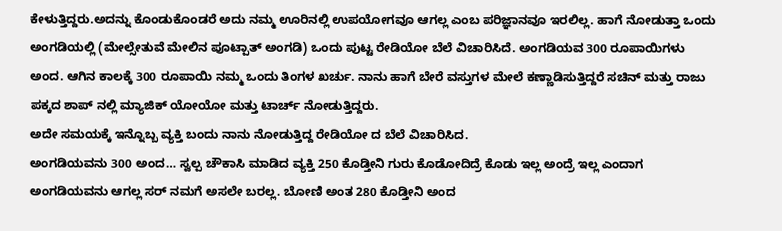ಕೇಳುತ್ತಿದ್ದರು.ಅದನ್ನು ಕೊಂಡುಕೊಂಡರೆ ಅದು ನಮ್ಮ ಊರಿನಲ್ಲಿ ಉಪಯೋಗವೂ ಆಗಲ್ಲ ಎಂಬ ಪರಿಜ್ಞಾನವೂ ಇರಲಿಲ್ಲ. ಹಾಗೆ ನೋಡುತ್ತಾ ಒಂದು ಅಂಗಡಿಯಲ್ಲಿ (ಮೇಲ್ಸೇತುವೆ ಮೇಲಿನ ಪೂಟ್ಪಾತ್ ಅಂಗಡಿ) ಒಂದು ಪುಟ್ಟ ರೇಡಿಯೋ ಬೆಲೆ ವಿಚಾರಿಸಿದೆ. ಅಂಗಡಿಯವ 300 ರೂಪಾಯಿಗಳು ಅಂದ. ಆಗಿನ ಕಾಲಕ್ಕೆ 300 ರೂಪಾಯಿ ನಮ್ಮ ಒಂದು ತಿಂಗಳ ಖರ್ಚು. ನಾನು ಹಾಗೆ ಬೇರೆ ವಸ್ತುಗಳ ಮೇಲೆ ಕಣ್ಣಾಡಿಸುತ್ತಿದ್ದರೆ ಸಚಿನ್ ಮತ್ತು ರಾಜು ಪಕ್ಕದ ಶಾಪ್ ನಲ್ಲಿ ಮ್ಯಾಜಿಕ್ ಯೋಯೋ ಮತ್ತು ಟಾರ್ಚ್ ನೋಡುತ್ತಿದ್ದರು.
ಅದೇ ಸಮಯಕ್ಕೆ ಇನ್ನೊಬ್ಬ ವ್ಯಕ್ತಿ ಬಂದು ನಾನು ನೋಡುತ್ತಿದ್ದ ರೇಡಿಯೋ ದ ಬೆಲೆ ವಿಚಾರಿಸಿದ.
ಅಂಗಡಿಯವನು 300 ಅಂದ… ಸ್ವಲ್ಪ ಚೌಕಾಸಿ ಮಾಡಿದ ವ್ಯಕ್ತಿ 250 ಕೊಡ್ತೀನಿ ಗುರು ಕೊಡೋದಿದ್ರೆ ಕೊಡು ಇಲ್ಲ ಅಂದ್ರೆ ಇಲ್ಲ ಎಂದಾಗ ಅಂಗಡಿಯವನು ಆಗಲ್ಲ ಸರ್ ನಮಗೆ ಅಸಲೇ ಬರಲ್ಲ. ಬೋಣಿ ಅಂತ 280 ಕೊಡ್ತೀನಿ ಅಂದ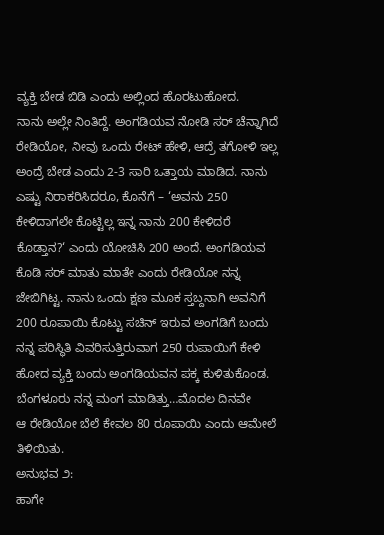ವ್ಯಕ್ತಿ ಬೇಡ ಬಿಡಿ ಎಂದು ಅಲ್ಲಿಂದ ಹೊರಟುಹೋದ.
ನಾನು ಅಲ್ಲೇ ನಿಂತಿದ್ದೆ. ಅಂಗಡಿಯವ ನೋಡಿ ಸರ್ ಚೆನ್ನಾಗಿದೆ ರೇಡಿಯೋ, ನೀವು ಒಂದು ರೇಟ್ ಹೇಳಿ, ಆದ್ರೆ ತಗೋಳಿ ಇಲ್ಲ ಅಂದ್ರೆ ಬೇಡ ಎಂದು 2-3 ಸಾರಿ ಒತ್ತಾಯ ಮಾಡಿದ. ನಾನು ಎಷ್ಟು ನಿರಾಕರಿಸಿದರೂ, ಕೊನೆಗೆ – ‘ಅವನು 250 ಕೇಳಿದಾಗಲೇ ಕೊಟ್ಟಿಲ್ಲ ಇನ್ನ ನಾನು 200 ಕೇಳಿದರೆ ಕೊಡ್ತಾನ?‘ ಎಂದು ಯೋಚಿಸಿ 200 ಅಂದೆ. ಅಂಗಡಿಯವ ಕೊಡಿ ಸರ್ ಮಾತು ಮಾತೇ ಎಂದು ರೇಡಿಯೋ ನನ್ನ ಜೇಬಿಗಿಟ್ಟ. ನಾನು ಒಂದು ಕ್ಷಣ ಮೂಕ ಸ್ತಬ್ದನಾಗಿ ಅವನಿಗೆ 200 ರೂಪಾಯಿ ಕೊಟ್ಟು ಸಚಿನ್ ಇರುವ ಅಂಗಡಿಗೆ ಬಂದು ನನ್ನ ಪರಿಸ್ಥಿತಿ ವಿವರಿಸುತ್ತಿರುವಾಗ 250 ರುಪಾಯಿಗೆ ಕೇಳಿ ಹೋದ ವ್ಯಕ್ತಿ ಬಂದು ಅಂಗಡಿಯವನ ಪಕ್ಕ ಕುಳಿತುಕೊಂಡ.
ಬೆಂಗಳೂರು ನನ್ನ ಮಂಗ ಮಾಡಿತ್ತು…ಮೊದಲ ದಿನವೇ
ಆ ರೇಡಿಯೋ ಬೆಲೆ ಕೇವಲ 80 ರೂಪಾಯಿ ಎಂದು ಆಮೇಲೆ ತಿಳಿಯಿತು.
ಅನುಭವ ೨:
ಹಾಗೇ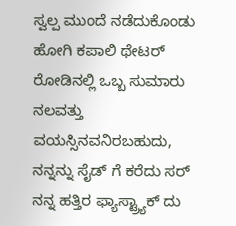ಸ್ವಲ್ಪ ಮುಂದೆ ನಡೆದುಕೊಂಡು ಹೋಗಿ ಕಪಾಲಿ ಥೇಟರ್ ರೋಡಿನಲ್ಲಿ ಒಬ್ಬ ಸುಮಾರು ನಲವತ್ತು ವಯಸ್ಸಿನವನಿರಬಹುದು, ನನ್ನನ್ನು ಸೈಡ್ ಗೆ ಕರೆದು ಸರ್ ನನ್ನ ಹತ್ತಿರ ಫ್ಯಾಸ್ಟ್ರ್ಯಾಕ್ ದು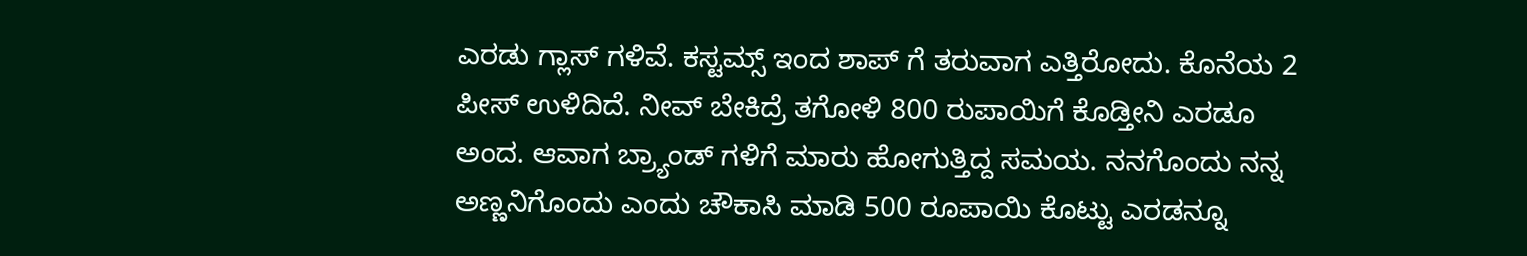ಎರಡು ಗ್ಲಾಸ್ ಗಳಿವೆ. ಕಸ್ಟಮ್ಸ್ ಇಂದ ಶಾಪ್ ಗೆ ತರುವಾಗ ಎತ್ತಿರೋದು. ಕೊನೆಯ 2 ಪೀಸ್ ಉಳಿದಿದೆ. ನೀವ್ ಬೇಕಿದ್ರೆ ತಗೋಳಿ 800 ರುಪಾಯಿಗೆ ಕೊಡ್ತೀನಿ ಎರಡೂ ಅಂದ. ಆವಾಗ ಬ್ರ್ಯಾಂಡ್ ಗಳಿಗೆ ಮಾರು ಹೋಗುತ್ತಿದ್ದ ಸಮಯ. ನನಗೊಂದು ನನ್ನ ಅಣ್ಣನಿಗೊಂದು ಎಂದು ಚೌಕಾಸಿ ಮಾಡಿ 500 ರೂಪಾಯಿ ಕೊಟ್ಟು ಎರಡನ್ನೂ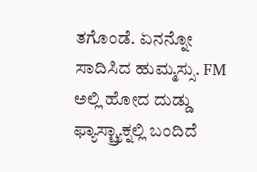ತಗೊಂಡೆ. ಏನನ್ನೋ ಸಾದಿಸಿದ ಹುಮ್ಮಸ್ಸು. FM ಅಲ್ಲಿ ಹೋದ ದುಡ್ಡು ಫ್ಯಾಸ್ಟ್ರ್ಯಾಕ್ನಲ್ಲಿ ಬಂದಿದೆ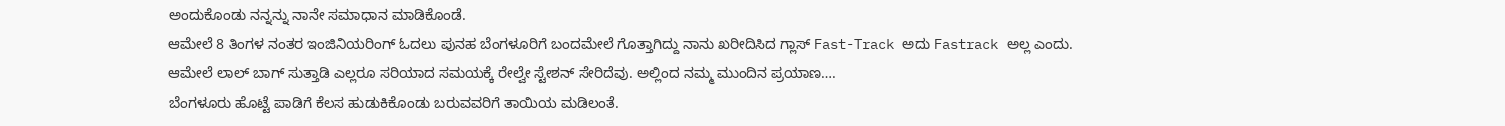ಅಂದುಕೊಂಡು ನನ್ನನ್ನು ನಾನೇ ಸಮಾಧಾನ ಮಾಡಿಕೊಂಡೆ.
ಆಮೇಲೆ 8 ತಿಂಗಳ ನಂತರ ಇಂಜಿನಿಯರಿಂಗ್ ಓದಲು ಪುನಹ ಬೆಂಗಳೂರಿಗೆ ಬಂದಮೇಲೆ ಗೊತ್ತಾಗಿದ್ದು ನಾನು ಖರೀದಿಸಿದ ಗ್ಲಾಸ್ Fast-Track ಅದು Fastrack ಅಲ್ಲ ಎಂದು.
ಆಮೇಲೆ ಲಾಲ್ ಬಾಗ್ ಸುತ್ತಾಡಿ ಎಲ್ಲರೂ ಸರಿಯಾದ ಸಮಯಕ್ಕೆ ರೇಲ್ವೇ ಸ್ಟೇಶನ್ ಸೇರಿದೆವು. ಅಲ್ಲಿಂದ ನಮ್ಮ ಮುಂದಿನ ಪ್ರಯಾಣ….
ಬೆಂಗಳೂರು ಹೊಟ್ಟೆ ಪಾಡಿಗೆ ಕೆಲಸ ಹುಡುಕಿಕೊಂಡು ಬರುವವರಿಗೆ ತಾಯಿಯ ಮಡಿಲಂತೆ.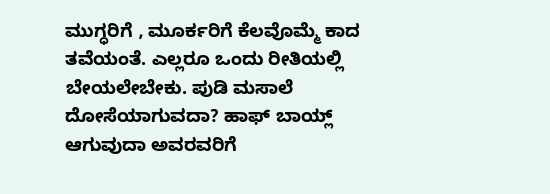ಮುಗ್ಧರಿಗೆ , ಮೂರ್ಕರಿಗೆ ಕೆಲವೊಮ್ಮೆ ಕಾದ ತವೆಯಂತೆ. ಎಲ್ಲರೂ ಒಂದು ರೀತಿಯಲ್ಲಿ ಬೇಯಲೇಬೇಕು. ಪುಡಿ ಮಸಾಲೆ ದೋಸೆಯಾಗುವದಾ? ಹಾಫ್ ಬಾಯ್ಲ್ ಆಗುವುದಾ ಅವರವರಿಗೆ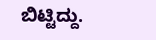ಬಿಟ್ಟಿದ್ದು.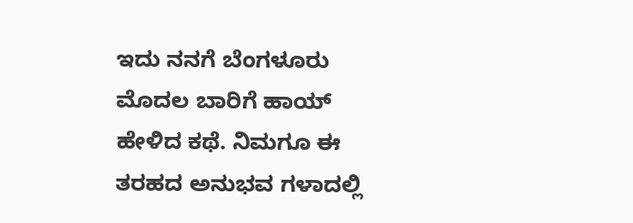ಇದು ನನಗೆ ಬೆಂಗಳೂರು ಮೊದಲ ಬಾರಿಗೆ ಹಾಯ್ ಹೇಳಿದ ಕಥೆ. ನಿಮಗೂ ಈ ತರಹದ ಅನುಭವ ಗಳಾದಲ್ಲಿ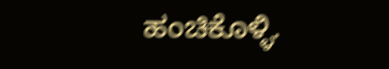ಹಂಚಿಕೊಳ್ಳಿ.